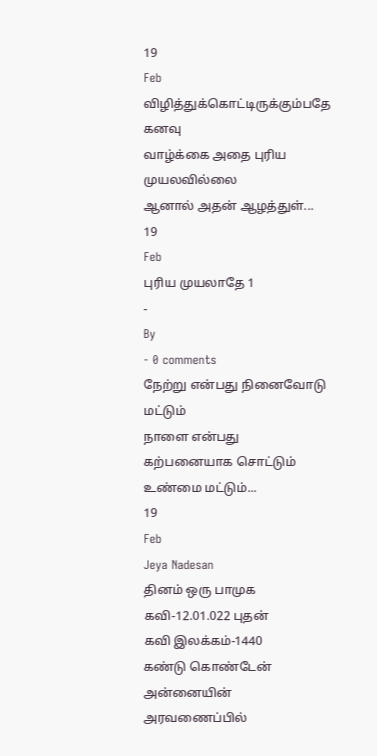19
Feb
விழித்துக்கொட்டிருக்கும்பதே கனவு
வாழ்க்கை அதை புரிய முயலவில்லை
ஆனால் அதன் ஆழத்துள்...
19
Feb
புரிய முயலாதே 1
-
By
- 0 comments
நேற்று என்பது நினைவோடு மட்டும்
நாளை என்பது கற்பனையாக சொட்டும்
உண்மை மட்டும்...
19
Feb
Jeya Nadesan
தினம் ஒரு பாமுக கவி-12.01.022 புதன்
கவி இலக்கம்-1440
கண்டு கொண்டேன்
அன்னையின் அரவணைப்பில்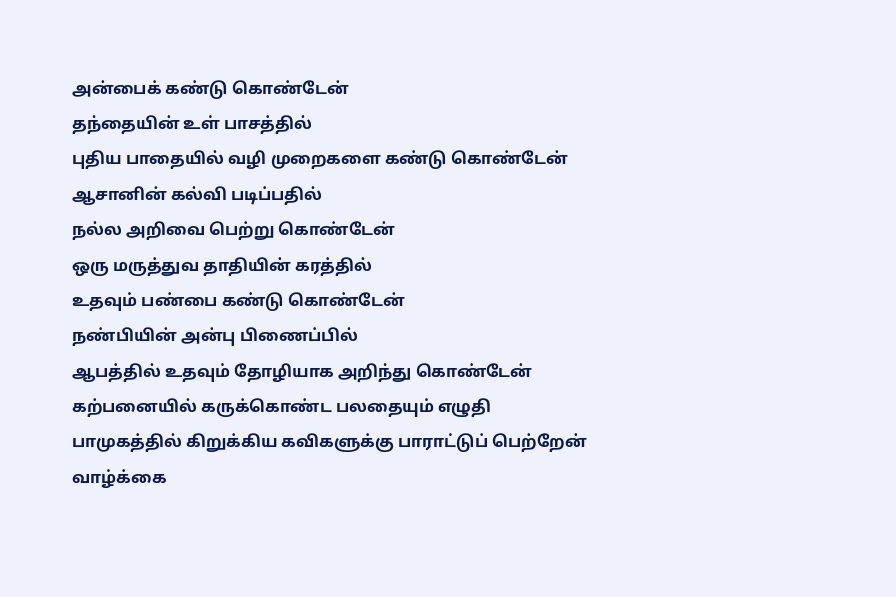அன்பைக் கண்டு கொண்டேன்
தந்தையின் உள் பாசத்தில்
புதிய பாதையில் வழி முறைகளை கண்டு கொண்டேன்
ஆசானின் கல்வி படிப்பதில்
நல்ல அறிவை பெற்று கொண்டேன்
ஒரு மருத்துவ தாதியின் கரத்தில்
உதவும் பண்பை கண்டு கொண்டேன்
நண்பியின் அன்பு பிணைப்பில்
ஆபத்தில் உதவும் தோழியாக அறிந்து கொண்டேன்
கற்பனையில் கருக்கொண்ட பலதையும் எழுதி
பாமுகத்தில் கிறுக்கிய கவிகளுக்கு பாராட்டுப் பெற்றேன்
வாழ்க்கை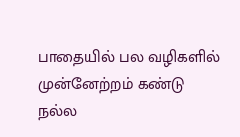பாதையில் பல வழிகளில் முன்னேற்றம் கண்டு
நல்ல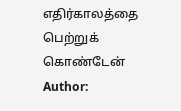எதிர்காலத்தை பெற்றுக் கொண்டேன்
Author: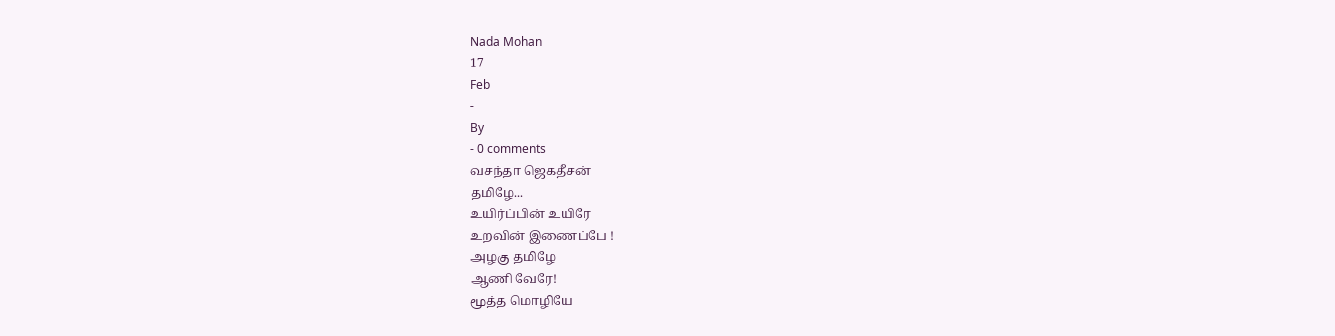Nada Mohan
17
Feb
-
By
- 0 comments
வசந்தா ஜெகதீசன்
தமிழே...
உயிர்ப்பின் உயிரே
உறவின் இணைப்பே !
அழகு தமிழே
ஆணி வேரே!
மூத்த மொழியே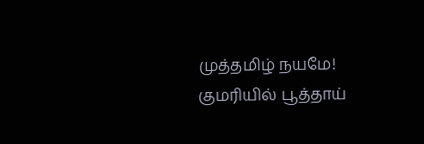முத்தமிழ் நயமே!
குமரியில் பூத்தாய்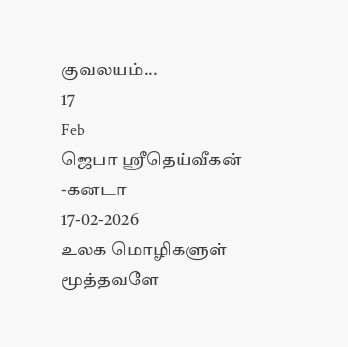குவலயம்...
17
Feb
ஜெபா ஸ்ரீதெய்வீகன் -கனடா
17-02-2026
உலக மொழிகளுள் மூத்தவளே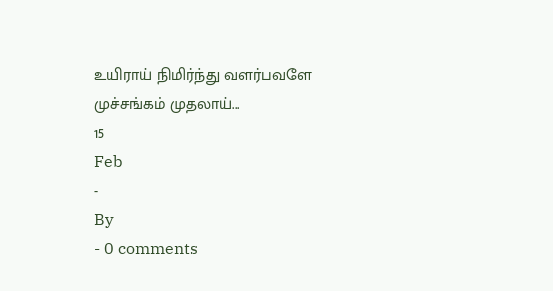உயிராய் நிமிர்ந்து வளர்பவளே
முச்சங்கம் முதலாய்...
15
Feb
-
By
- 0 comments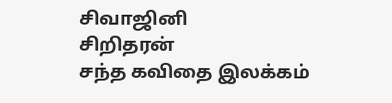சிவாஜினி
சிறிதரன்
சந்த கவிதை இலக்கம்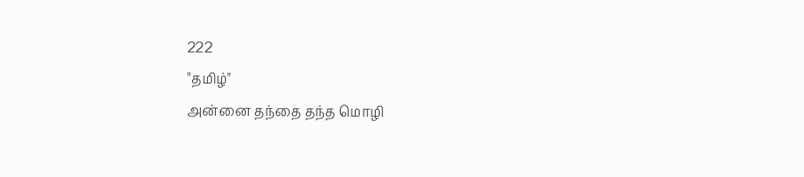222
"தமிழ்"
அன்னை தந்தை தந்த மொழி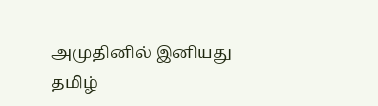அமுதினில் இனியது
தமிழ்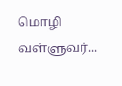மொழி
வள்ளுவர்...